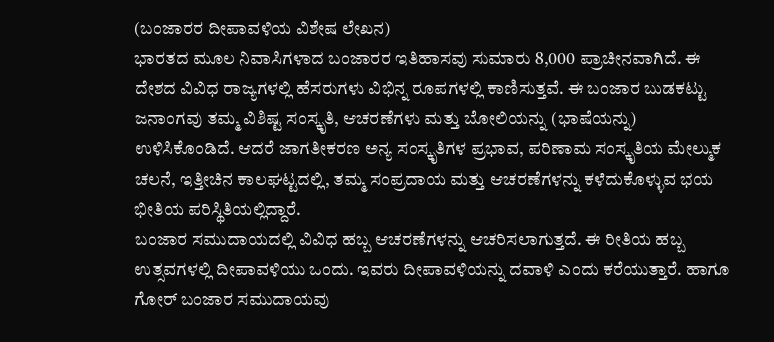(ಬಂಜಾರರ ದೀಪಾವಳಿಯ ವಿಶೇಷ ಲೇಖನ)
ಭಾರತದ ಮೂಲ ನಿವಾಸಿಗಳಾದ ಬಂಜಾರರ ಇತಿಹಾಸವು ಸುಮಾರು 8,000 ಪ್ರಾಚೀನವಾಗಿದೆ. ಈ ದೇಶದ ವಿವಿಧ ರಾಜ್ಯಗಳಲ್ಲಿ ಹೆಸರುಗಳು ವಿಭಿನ್ನ ರೂಪಗಳಲ್ಲಿ ಕಾಣಿಸುತ್ತವೆ. ಈ ಬಂಜಾರ ಬುಡಕಟ್ಟು ಜನಾಂಗವು ತಮ್ಮ ವಿಶಿಷ್ಟ ಸಂಸ್ಕೃತಿ, ಆಚರಣೆಗಳು ಮತ್ತು ಬೋಲಿಯನ್ನು (ಭಾಷೆಯನ್ನು) ಉಳಿಸಿಕೊಂಡಿದೆ. ಆದರೆ ಜಾಗತೀಕರಣ ಅನ್ಯ ಸಂಸ್ಕೃತಿಗಳ ಪ್ರಭಾವ, ಪರಿಣಾಮ ಸಂಸ್ಕೃತಿಯ ಮೇಲ್ಮುಕ ಚಲನೆ, ಇತ್ತೀಚಿನ ಕಾಲಘಟ್ಟದಲ್ಲಿ, ತಮ್ಮ ಸಂಪ್ರದಾಯ ಮತ್ತು ಆಚರಣೆಗಳನ್ನು ಕಳೆದುಕೊಳ್ಳುವ ಭಯ ಭೀತಿಯ ಪರಿಸ್ಥಿತಿಯಲ್ಲಿದ್ದಾರೆ.
ಬಂಜಾರ ಸಮುದಾಯದಲ್ಲಿ ವಿವಿಧ ಹಬ್ಬ ಆಚರಣೆಗಳನ್ನು ಆಚರಿಸಲಾಗುತ್ತದೆ. ಈ ರೀತಿಯ ಹಬ್ಬ ಉತ್ಸವಗಳಲ್ಲಿ ದೀಪಾವಳಿಯು ಒಂದು. ಇವರು ದೀಪಾವಳಿಯನ್ನು ದವಾಳಿ ಎಂದು ಕರೆಯುತ್ತಾರೆ. ಹಾಗೂ ಗೋರ್ ಬಂಜಾರ ಸಮುದಾಯವು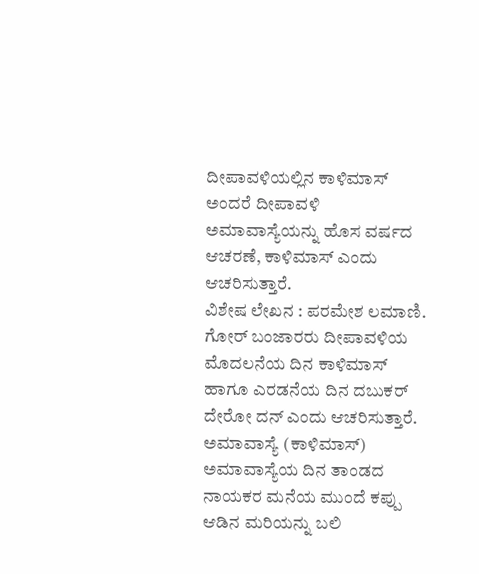ದೀಪಾವಳಿಯಲ್ಲಿನ ಕಾಳಿಮಾಸ್ ಅಂದರೆ ದೀಪಾವಳಿ ಅಮಾವಾಸ್ಯೆಯನ್ನು ಹೊಸ ವರ್ಷದ ಆಚರಣೆ, ಕಾಳಿಮಾಸ್ ಎಂದು ಆಚರಿಸುತ್ತಾರೆ.
ವಿಶೇಷ ಲೇಖನ : ಪರಮೇಶ ಲಮಾಣಿ.
ಗೋರ್ ಬಂಜಾರರು ದೀಪಾವಳಿಯ ಮೊದಲನೆಯ ದಿನ ಕಾಳಿಮಾಸ್ ಹಾಗೂ ಎರಡನೆಯ ದಿನ ದಬುಕರ್
ದೇರೋ ದನ್ ಎಂದು ಆಚರಿಸುತ್ತಾರೆ.
ಅಮಾವಾಸ್ಯೆ (ಕಾಳಿಮಾಸ್) ಅಮಾವಾಸ್ಯೆಯ ದಿನ ತಾಂಡದ ನಾಯಕರ ಮನೆಯ ಮುಂದೆ ಕಪ್ಪು ಆಡಿನ ಮರಿಯನ್ನು ಬಲಿ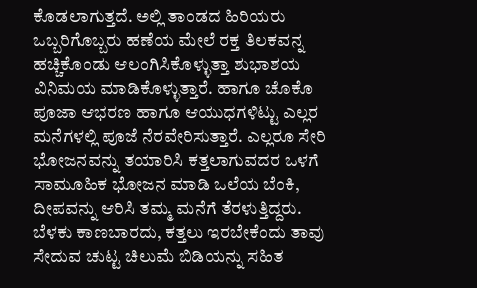ಕೊಡಲಾಗುತ್ತದೆ. ಅಲ್ಲಿ ತಾಂಡದ ಹಿರಿಯರು ಒಬ್ಬರಿಗೊಬ್ಬರು ಹಣೆಯ ಮೇಲೆ ರಕ್ತ ತಿಲಕವನ್ನ ಹಚ್ಚಿಕೊಂಡು ಆಲಂಗಿಸಿಕೊಳ್ಳುತ್ತಾ ಶುಭಾಶಯ ವಿನಿಮಯ ಮಾಡಿಕೊಳ್ಳುತ್ತಾರೆ. ಹಾಗೂ ಚೊಕೊ ಪೂಜಾ ಆಭರಣ ಹಾಗೂ ಆಯುಧಗಳಿಟ್ಟು ಎಲ್ಲರ ಮನೆಗಳಲ್ಲಿ ಪೂಜೆ ನೆರವೇರಿಸುತ್ತಾರೆ. ಎಲ್ಲರೂ ಸೇರಿ ಭೋಜನವನ್ನು ತಯಾರಿಸಿ ಕತ್ತಲಾಗುವದರ ಒಳಗೆ ಸಾಮೂಹಿಕ ಭೋಜನ ಮಾಡಿ ಒಲೆಯ ಬೆಂಕಿ, ದೀಪವನ್ನು ಆರಿಸಿ ತಮ್ಮ ಮನೆಗೆ ತೆರಳುತ್ತಿದ್ದರು. ಬೆಳಕು ಕಾಣಬಾರದು, ಕತ್ತಲು ಇರಬೇಕೆಂದು ತಾವು ಸೇದುವ ಚುಟ್ಟ ಚಿಲುಮೆ ಬಿಡಿಯನ್ನು ಸಹಿತ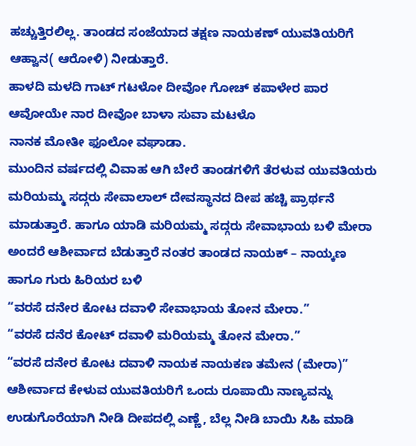ಹಚ್ಚುತ್ತಿರಲಿಲ್ಲ. ತಾಂಡದ ಸಂಜೆಯಾದ ತಕ್ಷಣ ನಾಯಕಣ್ ಯುವತಿಯರಿಗೆ ಆಹ್ವಾನ( ಆರೋಳಿ) ನೀಡುತ್ತಾರೆ.
ಹಾಳದಿ ಮಳದಿ ಗಾಟ್ ಗಟಳೋ ದೀವೋ ಗೋಚ್ ಕಪಾಳೇರ ಪಾರ ಆವೋಯೇ ನಾರ ದೀವೋ ಬಾಳಾ ಸುವಾ ಮಟಳೊ
ನಾನಕ ಮೋತೀ ಫೂಲೋ ವಘಾಡಾ.
ಮುಂದಿನ ವರ್ಷದಲ್ಲಿ ವಿವಾಹ ಆಗಿ ಬೇರೆ ತಾಂಡಗಳಿಗೆ ತೆರಳುವ ಯುವತಿಯರು ಮರಿಯಮ್ಮ ಸದ್ಗರು ಸೇವಾಲಾಲ್ ದೇವಸ್ಥಾನದ ದೀಪ ಹಚ್ಚಿ ಪ್ರಾರ್ಥನೆ ಮಾಡುತ್ತಾರೆ. ಹಾಗೂ ಯಾಡಿ ಮರಿಯಮ್ಮ ಸದ್ಗರು ಸೇವಾಭಾಯ ಬಳಿ ಮೇರಾ ಅಂದರೆ ಆಶೀರ್ವಾದ ಬೆಡುತ್ತಾರೆ ನಂತರ ತಾಂಡದ ನಾಯಕ್ – ನಾಯ್ಕಣ ಹಾಗೂ ಗುರು ಹಿರಿಯರ ಬಳಿ
“ವರಸೆ ದನೇರ ಕೋಟ ದವಾಳಿ ಸೇವಾಭಾಯ ತೋನ ಮೇರಾ.”
“ವರಸೆ ದನೆರ ಕೋಟ್ ದವಾಳಿ ಮರಿಯಮ್ಮ ತೋನ ಮೇರಾ.”
“ವರಸೆ ದನೇರ ಕೋಟ ದವಾಳಿ ನಾಯಕ ನಾಯಕಣ ತಮೇನ (ಮೇರಾ)” ಆಶೀರ್ವಾದ ಕೇಳುವ ಯುವತಿಯರಿಗೆ ಒಂದು ರೂಪಾಯಿ ನಾಣ್ಯವನ್ನು ಉಡುಗೊರೆಯಾಗಿ ನೀಡಿ ದೀಪದಲ್ಲಿ ಎಣ್ಣೆ, ಬೆಲ್ಲ ನೀಡಿ ಬಾಯಿ ಸಿಹಿ ಮಾಡಿ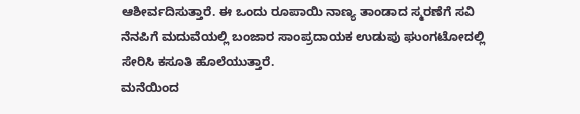ಆಶೀರ್ವದಿಸುತ್ತಾರೆ. ಈ ಒಂದು ರೂಪಾಯಿ ನಾಣ್ಯ ತಾಂಡಾದ ಸ್ಮರಣೆಗೆ ಸವಿ ನೆನಪಿಗೆ ಮದುವೆಯಲ್ಲಿ ಬಂಜಾರ ಸಾಂಪ್ರದಾಯಕ ಉಡುಪು ಘುಂಗಟೋದಲ್ಲಿ ಸೇರಿಸಿ ಕಸೂತಿ ಹೊಲೆಯುತ್ತಾರೆ.
ಮನೆಯಿಂದ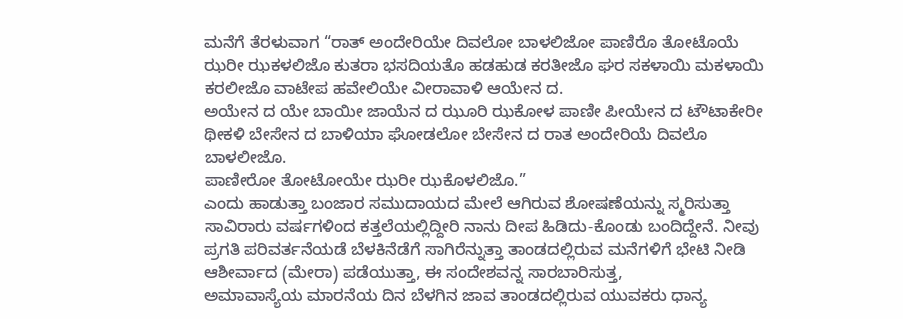ಮನೆಗೆ ತೆರಳುವಾಗ “ರಾತ್ ಅಂದೇರಿಯೇ ದಿವಲೋ ಬಾಳಲಿಜೋ ಪಾಣಿರೊ ತೋಟೊಯೆ ಝರೀ ಝಕಳಲಿಜೊ ಕುತರಾ ಭಸದಿಯತೊ ಹಡಹುಡ ಕರತೀಜೊ ಘರ ಸಕಳಾಯಿ ಮಕಳಾಯಿ ಕರಲೀಜೊ ವಾಟೇಪ ಹವೇಲಿಯೇ ವೀರಾವಾಳಿ ಆಯೇನ ದ.
ಅಯೇನ ದ ಯೇ ಬಾಯೀ ಜಾಯೆನ ದ ಝೂರಿ ಝಕೋಳ ಪಾಣೀ ಪೀಯೇನ ದ ಟೌಟಾಕೇರೀ ಥೀಕಳಿ ಬೇಸೇನ ದ ಬಾಳಿಯಾ ಘೋಡಲೋ ಬೇಸೇನ ದ ರಾತ ಅಂದೇರಿಯೆ ದಿವಲೊ ಬಾಳಲೀಜೊ.
ಪಾಣೀರೋ ತೋಟೋಯೇ ಝರೀ ಝಕೊಳಲಿಜೊ.”
ಎಂದು ಹಾಡುತ್ತಾ ಬಂಜಾರ ಸಮುದಾಯದ ಮೇಲೆ ಆಗಿರುವ ಶೋಷಣೆಯನ್ನು ಸ್ಮರಿಸುತ್ತಾ ಸಾವಿರಾರು ವರ್ಷಗಳಿಂದ ಕತ್ತಲೆಯಲ್ಲಿದ್ದೀರಿ ನಾನು ದೀಪ ಹಿಡಿದು-ಕೊಂಡು ಬಂದಿದ್ದೇನೆ. ನೀವು ಪ್ರಗತಿ ಪರಿವರ್ತನೆಯಡೆ ಬೆಳಕಿನೆಡೆಗೆ ಸಾಗಿರೆನ್ನುತ್ತಾ ತಾಂಡದಲ್ಲಿರುವ ಮನೆಗಳಿಗೆ ಭೇಟಿ ನೀಡಿ ಆಶೀರ್ವಾದ (ಮೇರಾ) ಪಡೆಯುತ್ತಾ, ಈ ಸಂದೇಶವನ್ನ ಸಾರಬಾರಿಸುತ್ತ,
ಅಮಾವಾಸ್ಯೆಯ ಮಾರನೆಯ ದಿನ ಬೆಳಗಿನ ಜಾವ ತಾಂಡದಲ್ಲಿರುವ ಯುವಕರು ಧಾನ್ಯ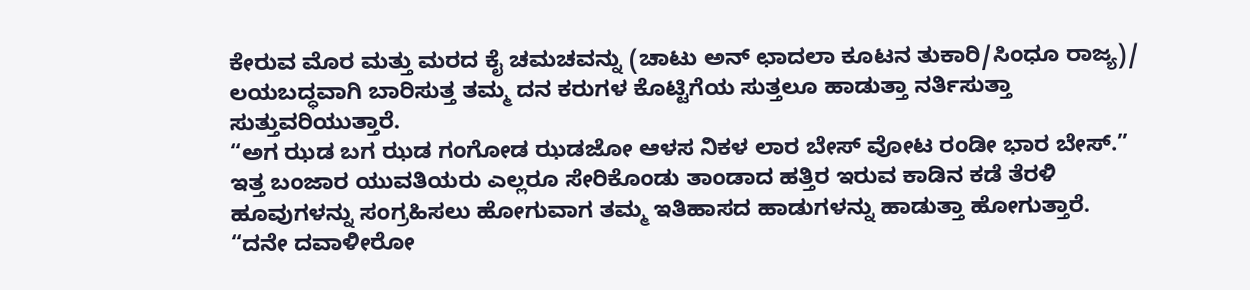ಕೇರುವ ಮೊರ ಮತ್ತು ಮರದ ಕೈ ಚಮಚವನ್ನು (ಚಾಟು ಅನ್ ಛಾದಲಾ ಕೂಟನ ತುಕಾರಿ/ಸಿಂಧೂ ರಾಜ್ಯ)/ ಲಯಬದ್ಧವಾಗಿ ಬಾರಿಸುತ್ತ ತಮ್ಮ ದನ ಕರುಗಳ ಕೊಟ್ಟಿಗೆಯ ಸುತ್ತಲೂ ಹಾಡುತ್ತಾ ನರ್ತಿಸುತ್ತಾ ಸುತ್ತುವರಿಯುತ್ತಾರೆ.
“ಅಗ ಝಡ ಬಗ ಝಡ ಗಂಗೋಡ ಝಡಜೋ ಆಳಸ ನಿಕಳ ಲಾರ ಬೇಸ್ ವೋಟ ರಂಡೀ ಭಾರ ಬೇಸ್.”
ಇತ್ತ ಬಂಜಾರ ಯುವತಿಯರು ಎಲ್ಲರೂ ಸೇರಿಕೊಂಡು ತಾಂಡಾದ ಹತ್ತಿರ ಇರುವ ಕಾಡಿನ ಕಡೆ ತೆರಳಿ ಹೂವುಗಳನ್ನು ಸಂಗ್ರಹಿಸಲು ಹೋಗುವಾಗ ತಮ್ಮ ಇತಿಹಾಸದ ಹಾಡುಗಳನ್ನು ಹಾಡುತ್ತಾ ಹೋಗುತ್ತಾರೆ.
“ದನೇ ದವಾಳೀರೋ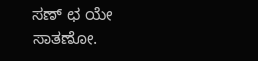ಸಣ್ ಛ ಯೇ ಸಾತಣೋ.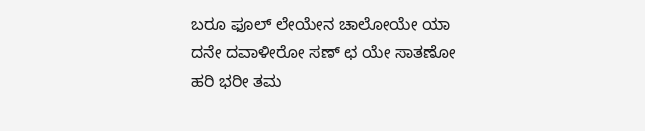ಬರೂ ಫೂಲ್ ಲೇಯೇನ ಚಾಲೋಯೇ ಯಾ ದನೇ ದವಾಳೀರೋ ಸಣ್ ಛ ಯೇ ಸಾತಣೋ ಹರಿ ಭರೀ ತಮ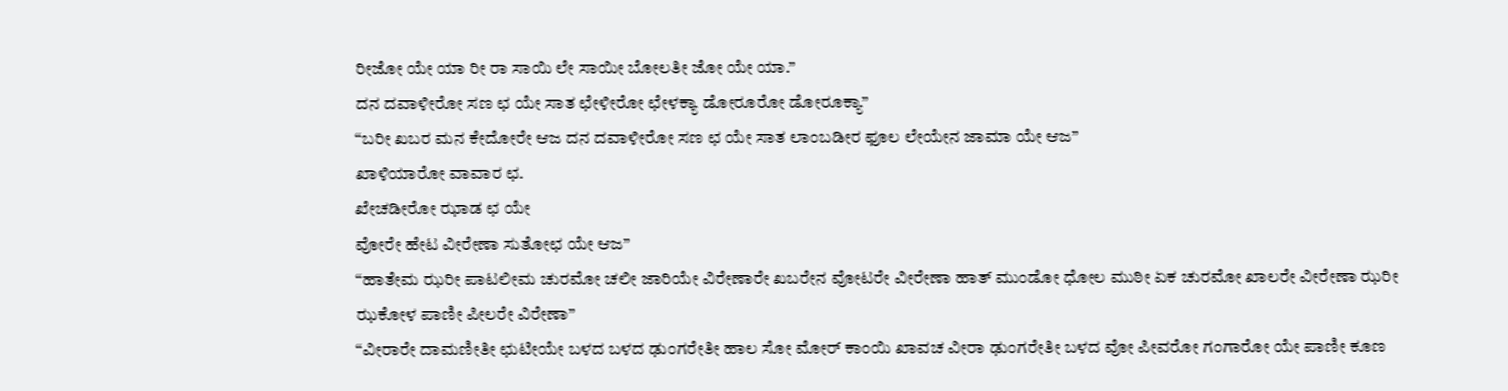ರೀಜೋ ಯೇ ಯಾ ರೀ ರಾ ಸಾಯಿ ಲೇ ಸಾಯೀ ಬೋಲತೀ ಜೋ ಯೇ ಯಾ.”
ದನ ದವಾಳೀರೋ ಸಣ ಛ ಯೇ ಸಾತ ಛೇಳೀರೋ ಛೇಳಕ್ಯಾ ಡೋರೂರೋ ಡೋರೂಕ್ಯಾ”
“ಬರೀ ಖಬರ ಮನ ಕೇದೋರೇ ಆಜ ದನ ದವಾಳೀರೋ ಸಣ ಛ ಯೇ ಸಾತ ಲಾಂಬಡೀರ ಫೂಲ ಲೇಯೇನ ಜಾಮಾ ಯೇ ಆಜ”
ಖಾಳಿಯಾರೋ ವಾವಾರ ಛ.
ಖೇಚಡೀರೋ ಝಾಡ ಛ ಯೇ
ವೋರೇ ಹೇಟ ವೀರೇಣಾ ಸುತೋಛ ಯೇ ಆಜ”
“ಹಾತೇಮ ಝರೀ ಪಾಟಲೀಮ ಚುರಮೋ ಚಲೀ ಜಾರಿಯೇ ವಿರೇಣಾರೇ ಖಬರೇನ ವೋಟರೇ ವೀರೇಣಾ ಹಾತ್ ಮುಂಡೋ ಧೋಲ ಮುಠೀ ಏಕ ಚುರಮೋ ಖಾಲರೇ ವೀರೇಣಾ ಝರೀ ಝಕೋಳ ಪಾಣೀ ಪೀಲರೇ ವಿರೇಣಾ”
“ವೀರಾರೇ ದಾಮಣೀತೀ ಛುಟೀಯೇ ಬಳದ ಬಳದ ಢುಂಗರೇತೀ ಹಾಲ ಸೋ ಮೋರ್ ಕಾಂಯಿ ಖಾವಚ ವೀರಾ ಢುಂಗರೇತೀ ಬಳದ ವೋ ಪೀವರೋ ಗಂಗಾರೋ ಯೇ ಪಾಣೀ ಕೂಣ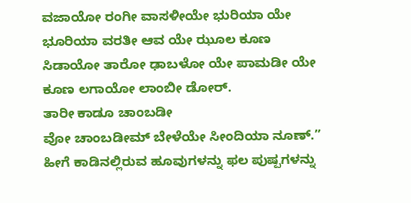ವಜಾಯೋ ರಂಗೀ ವಾಸಳೀಯೇ ಭುರಿಯಾ ಯೇ ಭೂರಿಯಾ ವರತೀ ಆವ ಯೇ ಝೂಲ ಕೂಣ ಸಿಡಾಯೋ ತಾರೋ ಢಾಬಳೋ ಯೇ ಪಾಮಡೀ ಯೇ ಕೂಣ ಲಗಾಯೋ ಲಾಂಬೀ ಡೋರ್.
ತಾರೀ ಕಾಡೂ ಚಾಂಬಡೀ
ವೋ ಚಾಂಬಡೀಮ್ ಬೇಳೆಯೇ ಸೀಂದಿಯಾ ನೂಣ್.”
ಹೀಗೆ ಕಾಡಿನಲ್ಲಿರುವ ಹೂವುಗಳನ್ನು ಫಲ ಪುಷ್ಪಗಳನ್ನು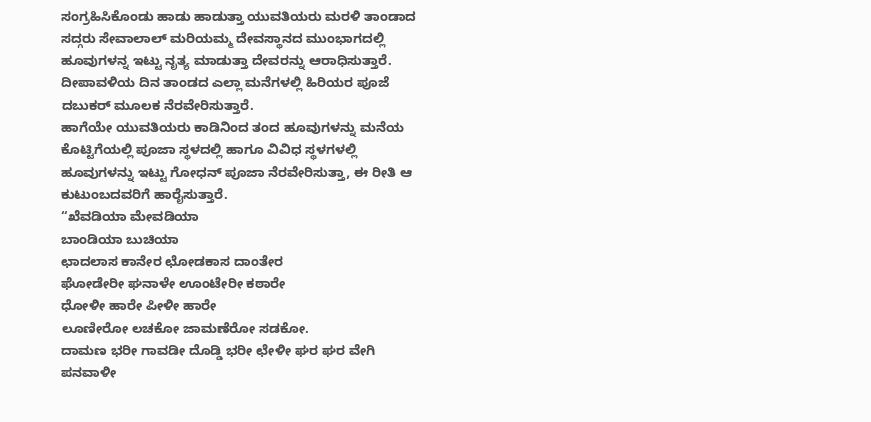ಸಂಗ್ರಹಿಸಿಕೊಂಡು ಹಾಡು ಹಾಡುತ್ತಾ ಯುವತಿಯರು ಮರಳಿ ತಾಂಡಾದ ಸದ್ಗರು ಸೇವಾಲಾಲ್ ಮರಿಯಮ್ಮ ದೇವಸ್ಥಾನದ ಮುಂಭಾಗದಲ್ಲಿ ಹೂವುಗಳನ್ನ ಇಟ್ಟು ನೃತ್ಯ ಮಾಡುತ್ತಾ ದೇವರನ್ನು ಆರಾಧಿಸುತ್ತಾರೆ.
ದೀಪಾವಳಿಯ ದಿನ ತಾಂಡದ ಎಲ್ಲಾ ಮನೆಗಳಲ್ಲಿ ಹಿರಿಯರ ಪೂಜೆ ದಬುಕರ್ ಮೂಲಕ ನೆರವೇರಿಸುತ್ತಾರೆ.
ಹಾಗೆಯೇ ಯುವತಿಯರು ಕಾಡಿನಿಂದ ತಂದ ಹೂವುಗಳನ್ನು ಮನೆಯ ಕೊಟ್ಟಿಗೆಯಲ್ಲಿ ಪೂಜಾ ಸ್ಥಳದಲ್ಲಿ ಹಾಗೂ ವಿವಿಧ ಸ್ಥಳಗಳಲ್ಲಿ ಹೂವುಗಳನ್ನು ಇಟ್ಟು ಗೋಧನ್ ಪೂಜಾ ನೆರವೇರಿಸುತ್ತಾ, ಈ ರೀತಿ ಆ ಕುಟುಂಬದವರಿಗೆ ಹಾರೈಸುತ್ತಾರೆ.
“ಖೆವಡಿಯಾ ಮೇವಡಿಯಾ
ಬಾಂಡಿಯಾ ಬುಚಿಯಾ
ಛಾದಲಾಸ ಕಾನೇರ ಛೋಡಕಾಸ ದಾಂತೇರ
ಘೋಡೇರೀ ಘನಾಳೇ ಊಂಟೇರೀ ಕಠಾರೇ
ಧೋಳೀ ಹಾರೇ ಪೀಳೀ ಹಾರೇ
ಲೂಣೀರೋ ಲಚಕೋ ಜಾಮಣೆರೋ ಸಡಕೋ.
ದಾಮಣ ಭರೀ ಗಾವಡೀ ದೊಡ್ಡಿ ಭರೀ ಛೇಳೀ ಘರ ಘರ ವೇಗಿ ಪನವಾಳೀ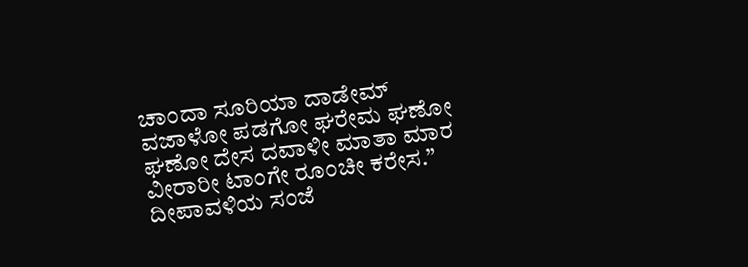ಚಾಂದಾ ಸೂರಿಯಾ ದಾಡೇಮ್ ವಜಾಳೋ ಪಡಗೋ ಘರೇಮ ಘಣೋ ಘಣೋ ದೇಸ ದವಾಳೀ ಮಾತಾ ಮಾರ ವೀರಾರೀ ಟಾಂಗೇ ರೂಂಚೀ ಕರೇಸ.”
ದೀಪಾವಳಿಯ ಸಂಜೆ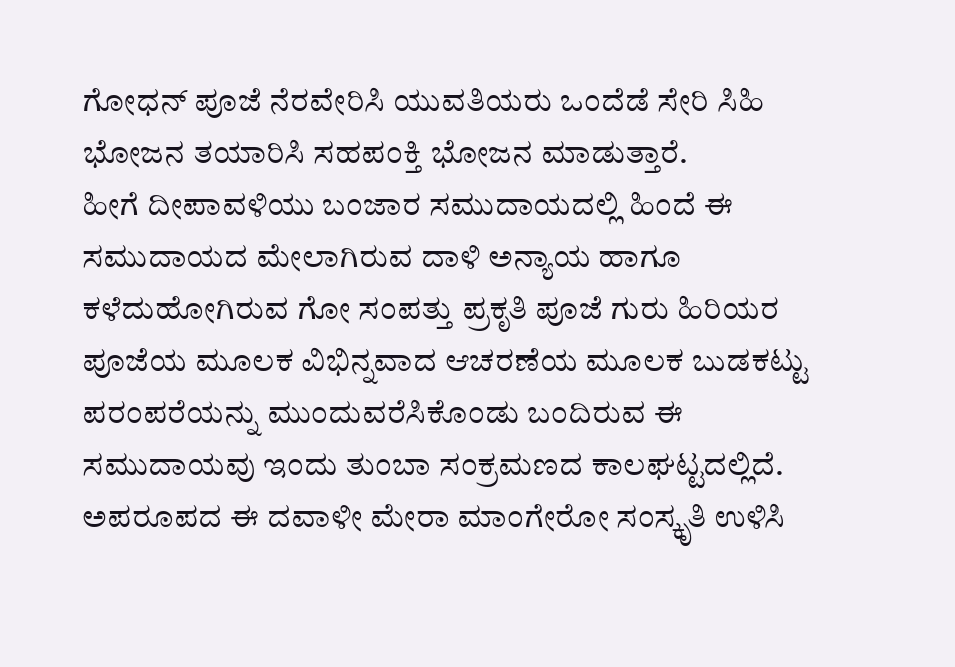ಗೋಧನ್ ಪೂಜೆ ನೆರವೇರಿಸಿ ಯುವತಿಯರು ಒಂದೆಡೆ ಸೇರಿ ಸಿಹಿ ಭೋಜನ ತಯಾರಿಸಿ ಸಹಪಂಕ್ತಿ ಭೋಜನ ಮಾಡುತ್ತಾರೆ.
ಹೀಗೆ ದೀಪಾವಳಿಯು ಬಂಜಾರ ಸಮುದಾಯದಲ್ಲಿ ಹಿಂದೆ ಈ ಸಮುದಾಯದ ಮೇಲಾಗಿರುವ ದಾಳಿ ಅನ್ಯಾಯ ಹಾಗೂ ಕಳೆದುಹೋಗಿರುವ ಗೋ ಸಂಪತ್ತು ಪ್ರಕೃತಿ ಪೂಜೆ ಗುರು ಹಿರಿಯರ ಪೂಜೆಯ ಮೂಲಕ ವಿಭಿನ್ನವಾದ ಆಚರಣೆಯ ಮೂಲಕ ಬುಡಕಟ್ಟು ಪರಂಪರೆಯನ್ನು ಮುಂದುವರೆಸಿಕೊಂಡು ಬಂದಿರುವ ಈ ಸಮುದಾಯವು ಇಂದು ತುಂಬಾ ಸಂಕ್ರಮಣದ ಕಾಲಘಟ್ಟದಲ್ಲಿದೆ. ಅಪರೂಪದ ಈ ದವಾಳೀ ಮೇರಾ ಮಾಂಗೇರೋ ಸಂಸ್ಕೃತಿ ಉಳಿಸಿ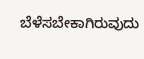ಬೆಳೆಸಬೇಕಾಗಿರುವುದು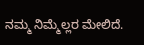ನಮ್ಮ ನಿಮ್ಮೆಲ್ಲರ ಮೇಲಿದೆ.